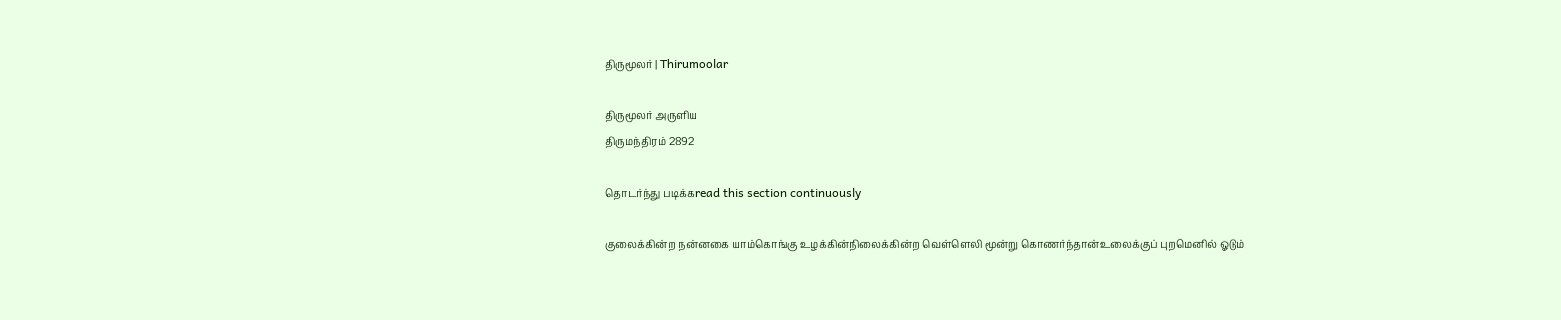திருமூலர் | Thirumoolar

திருமூலர் அருளிய
திருமந்திரம் 2892

தொடர்ந்து படிக்கread this section continuously

குலைக்கின்ற நன்னகை யாம்கொங்கு உழக்கின்நிலைக்கின்ற வெள்ளெலி மூன்று கொணர்ந்தான்உலைக்குப் புறமெனில் ஓடும்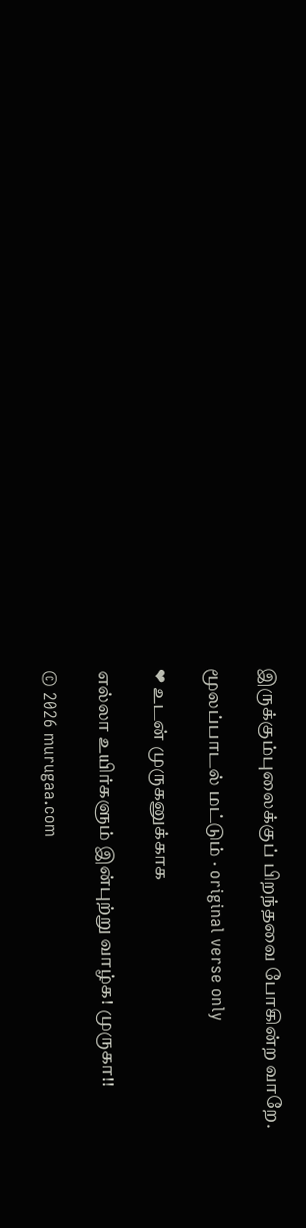இருக்கும்புலைக்குப் பிறந்தவை போகின்ற வாறே.

மூலப்பாடல் மட்டும் · original verse only

❤ உடன் முருகனுக்காக

எல்லா உயிர்களும் இன்புற்று வாழ்க! முருகா!!

© 2026 murugaa.com